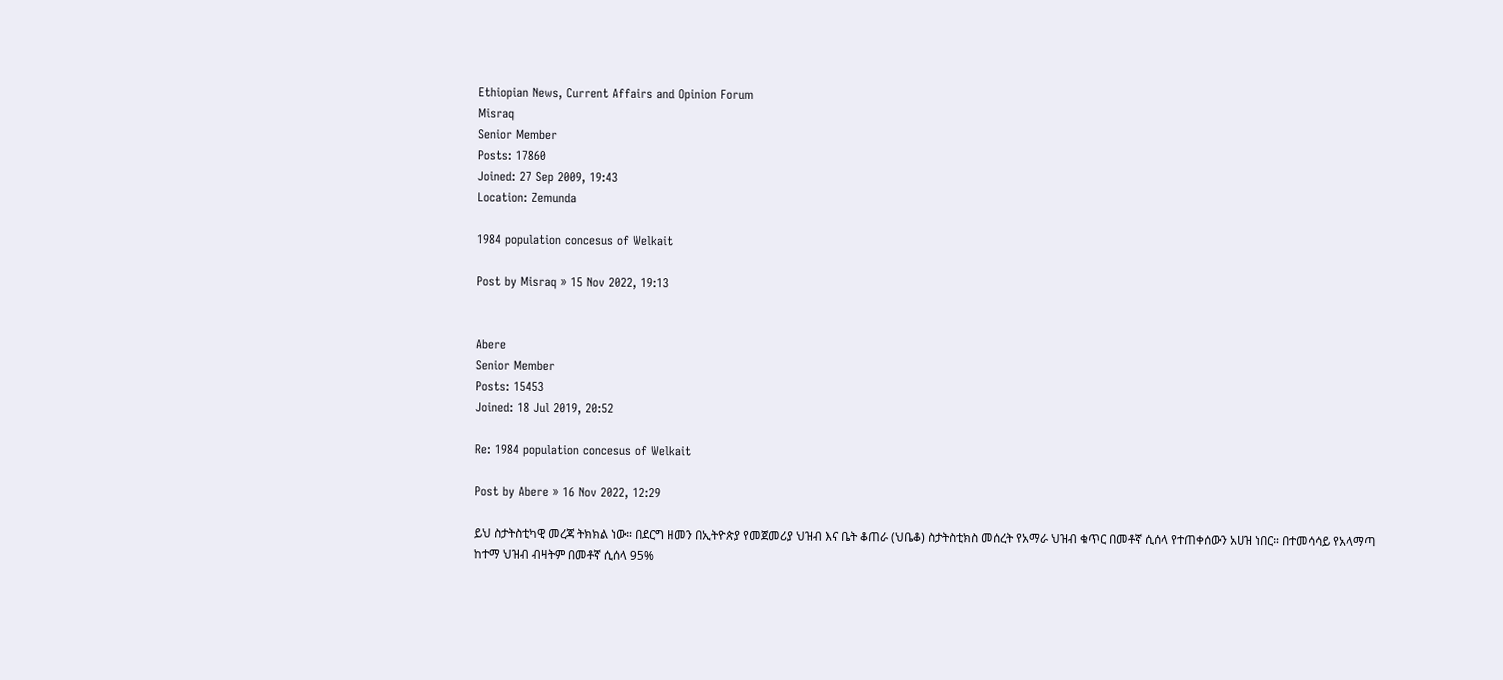Ethiopian News, Current Affairs and Opinion Forum
Misraq
Senior Member
Posts: 17860
Joined: 27 Sep 2009, 19:43
Location: Zemunda

1984 population concesus of Welkait

Post by Misraq » 15 Nov 2022, 19:13


Abere
Senior Member
Posts: 15453
Joined: 18 Jul 2019, 20:52

Re: 1984 population concesus of Welkait

Post by Abere » 16 Nov 2022, 12:29

ይህ ስታትስቲካዊ መረጃ ትክክል ነው። በደርግ ዘመን በኢትዮጵያ የመጀመሪያ ህዝብ እና ቤት ቆጠራ (ህቤቆ) ስታትስቲክስ መሰረት የአማራ ህዝብ ቁጥር በመቶኛ ሲሰላ የተጠቀሰውን አሀዝ ነበር። በተመሳሳይ የአላማጣ ከተማ ህዝብ ብዛትም በመቶኛ ሲሰላ 95%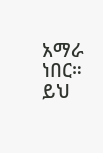አማራ ነበር። ይህ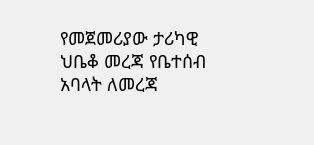የመጀመሪያው ታሪካዊ ህቤቆ መረጃ የቤተሰብ አባላት ለመረጃ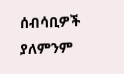ሰብሳቢዎች ያለምንም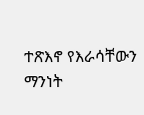ተጽእኖ የእራሳቸውን ማንነት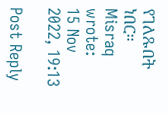የገለጹበት ነበር።
Misraq wrote:
15 Nov 2022, 19:13

Post Reply